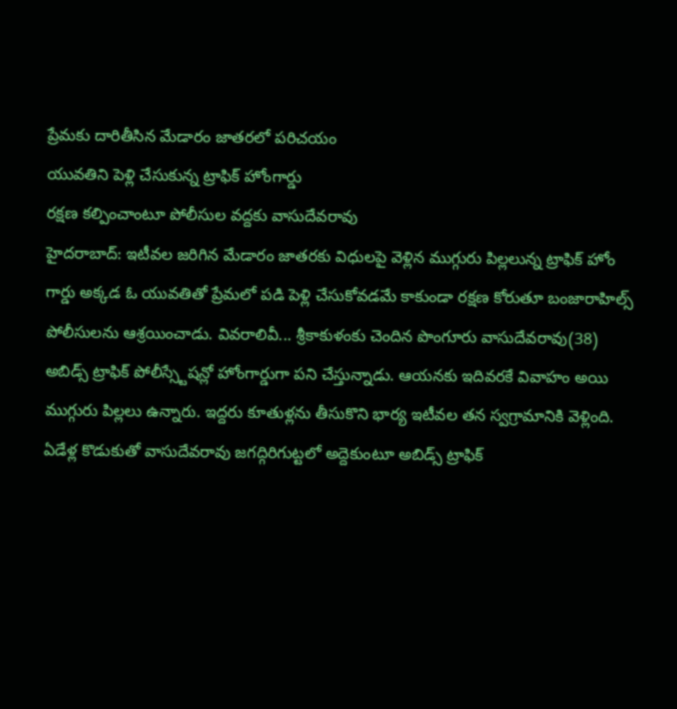ప్రేమకు దారితీసిన మేడారం జాతరలో పరిచయం
యువతిని పెళ్లి చేసుకున్న ట్రాఫిక్ హోంగార్డు
రక్షణ కల్పించాంటూ పోలీసుల వద్దకు వాసుదేవరావు
హైదరాబాద్: ఇటీవల జరిగిన మేడారం జాతరకు విధులపై వెళ్లిన ముగ్గురు పిల్లలున్న ట్రాఫిక్ హోం గార్డు అక్కడ ఓ యువతితో ప్రేమలో పడి పెళ్లి చేసుకోవడమే కాకుండా రక్షణ కోరుతూ బంజారాహిల్స్ పోలీసులను ఆశ్రయించాడు. వివరాలివీ... శ్రీకాకుళంకు చెందిన పొంగూరు వాసుదేవరావు(38) అబిడ్స్ ట్రాఫిక్ పోలీస్స్టేషన్లో హోంగార్డుగా పని చేస్తున్నాడు. ఆయనకు ఇదివరకే వివాహం అయి ముగ్గురు పిల్లలు ఉన్నారు. ఇద్దరు కూతుళ్లను తీసుకొని భార్య ఇటీవల తన స్వగ్రామానికి వెళ్లింది. ఏడేళ్ల కొడుకుతో వాసుదేవరావు జగద్గిరిగుట్టలో అద్దెకుంటూ అబిడ్స్ ట్రాఫిక్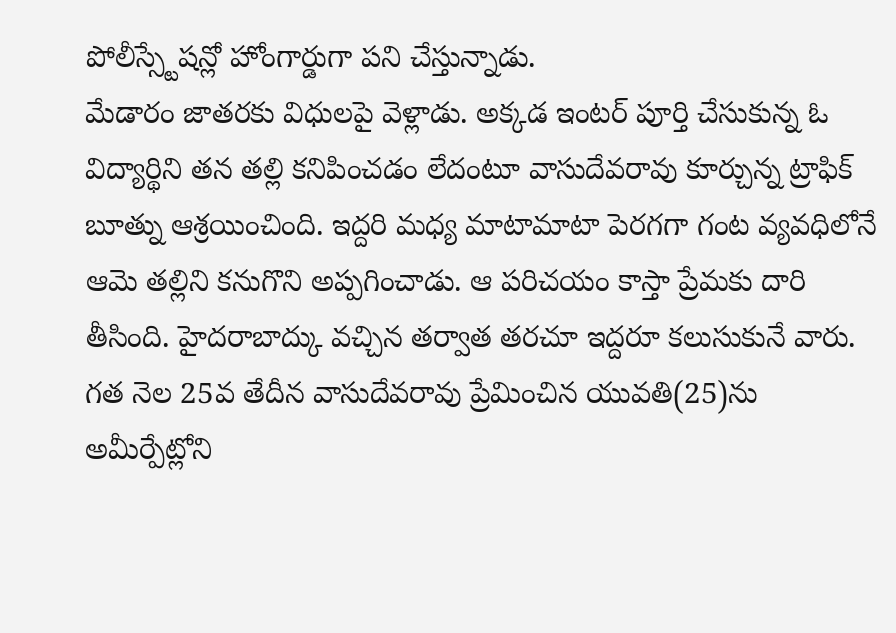పోలీస్స్టేషన్లో హోంగార్డుగా పని చేస్తున్నాడు.
మేడారం జాతరకు విధులపై వెళ్లాడు. అక్కడ ఇంటర్ పూర్తి చేసుకున్న ఓ విద్యార్థిని తన తల్లి కనిపించడం లేదంటూ వాసుదేవరావు కూర్చున్న ట్రాఫిక్ బూత్ను ఆశ్రయించింది. ఇద్దరి మధ్య మాటామాటా పెరగగా గంట వ్యవధిలోనే ఆమె తల్లిని కనుగొని అప్పగించాడు. ఆ పరిచయం కాస్తా ప్రేమకు దారి తీసింది. హైదరాబాద్కు వచ్చిన తర్వాత తరచూ ఇద్దరూ కలుసుకునే వారు. గత నెల 25వ తేదీన వాసుదేవరావు ప్రేమించిన యువతి(25)ను అమీర్పేట్లోని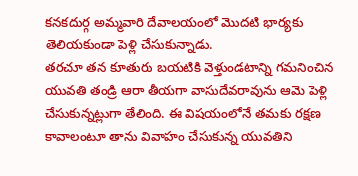కనకదుర్గ అమ్మవారి దేవాలయంలో మొదటి భార్యకు తెలియకుండా పెళ్లి చేసుకున్నాడు.
తరచూ తన కూతురు బయటికి వెళ్తుండటాన్ని గమనించిన యువతి తండ్రి ఆరా తీయగా వాసుదేవరావును ఆమె పెళ్లి చేసుకున్నట్లుగా తేలింది. ఈ విషయంలోనే తమకు రక్షణ కావాలంటూ తాను వివాహం చేసుకున్న యువతిని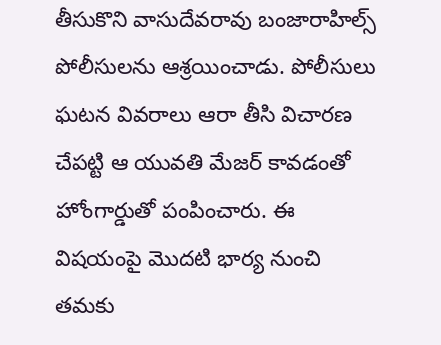తీసుకొని వాసుదేవరావు బంజారాహిల్స్ పోలీసులను ఆశ్రయించాడు. పోలీసులు ఘటన వివరాలు ఆరా తీసి విచారణ చేపట్టి ఆ యువతి మేజర్ కావడంతో హోంగార్డుతో పంపించారు. ఈ విషయంపై మొదటి భార్య నుంచి తమకు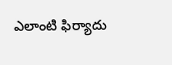ఎలాంటి ఫిర్యాదు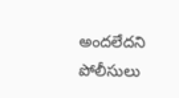అందలేదని పోలీసులు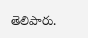తెలిపారు.